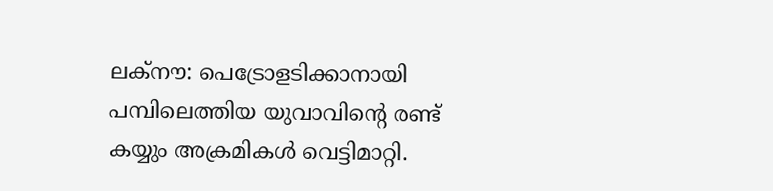ലക്നൗ: പെട്രോളടിക്കാനായി പമ്പിലെത്തിയ യുവാവിന്റെ രണ്ട് കയ്യും അക്രമികൾ വെട്ടിമാറ്റി.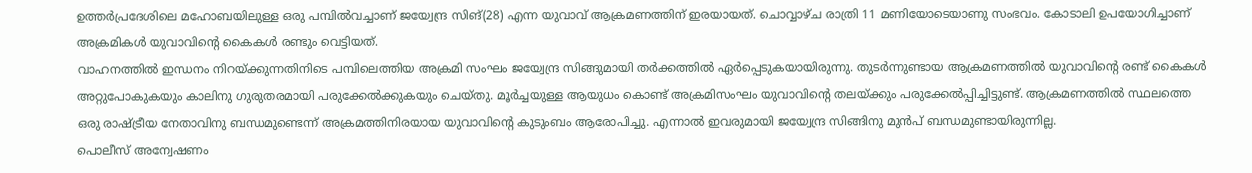ഉത്തർപ്രദേശിലെ മഹോബയിലുള്ള ഒരു പമ്പിൽവച്ചാണ് ജയ്വേന്ദ്ര സിങ്(28) എന്ന യുവാവ് ആക്രമണത്തിന് ഇരയായത്. ചൊവ്വാഴ്ച രാത്രി 11 മണിയോടെയാണു സംഭവം. കോടാലി ഉപയോഗിച്ചാണ് അക്രമികൾ യുവാവിന്റെ കൈകൾ രണ്ടും വെട്ടിയത്.
വാഹനത്തിൽ ഇന്ധനം നിറയ്ക്കുന്നതിനിടെ പമ്പിലെത്തിയ അക്രമി സംഘം ജയ്വേന്ദ്ര സിങ്ങുമായി തർക്കത്തിൽ ഏർപ്പെടുകയായിരുന്നു. തുടർന്നുണ്ടായ ആക്രമണത്തിൽ യുവാവിന്റെ രണ്ട് കൈകൾ അറ്റുപോകുകയും കാലിനു ഗുരുതരമായി പരുക്കേൽക്കുകയും ചെയ്തു. മൂർച്ചയുള്ള ആയുധം കൊണ്ട് അക്രമിസംഘം യുവാവിന്റെ തലയ്ക്കും പരുക്കേൽപ്പിച്ചിട്ടുണ്ട്. ആക്രമണത്തിൽ സ്ഥലത്തെ ഒരു രാഷ്ട്രീയ നേതാവിനു ബന്ധമുണ്ടെന്ന് അക്രമത്തിനിരയായ യുവാവിന്റെ കുടുംബം ആരോപിച്ചു. എന്നാൽ ഇവരുമായി ജയ്വേന്ദ്ര സിങ്ങിനു മുൻപ് ബന്ധമുണ്ടായിരുന്നില്ല.
പൊലീസ് അന്വേഷണം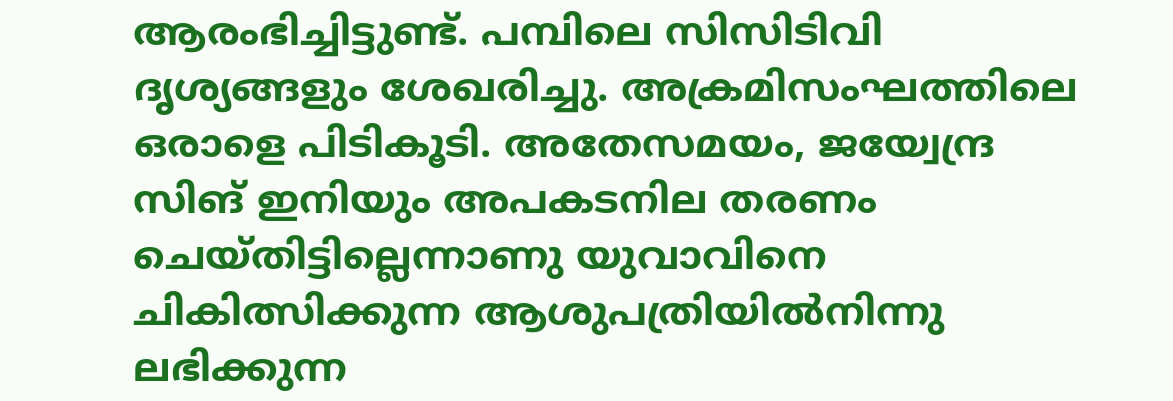ആരംഭിച്ചിട്ടുണ്ട്. പമ്പിലെ സിസിടിവി ദൃശ്യങ്ങളും ശേഖരിച്ചു. അക്രമിസംഘത്തിലെ ഒരാളെ പിടികൂടി. അതേസമയം, ജയ്വേന്ദ്ര സിങ് ഇനിയും അപകടനില തരണം ചെയ്തിട്ടില്ലെന്നാണു യുവാവിനെ ചികിത്സിക്കുന്ന ആശുപത്രിയിൽനിന്നു ലഭിക്കുന്ന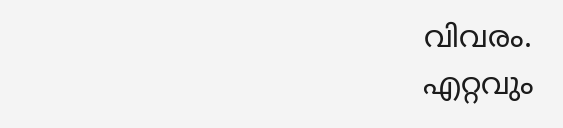വിവരം.
എറ്റവും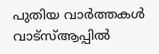പുതിയ വാർത്തകൾ വാട്സ്ആപ്പിൽ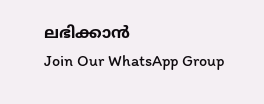ലഭിക്കാൻ
Join Our WhatsApp Group